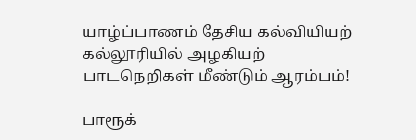யாழ்ப்பாணம் தேசிய கல்வியியற் கல்லூரியில் அழகியற் பாடநெறிகள் மீண்டும் ஆரம்பம்!

பாரூக்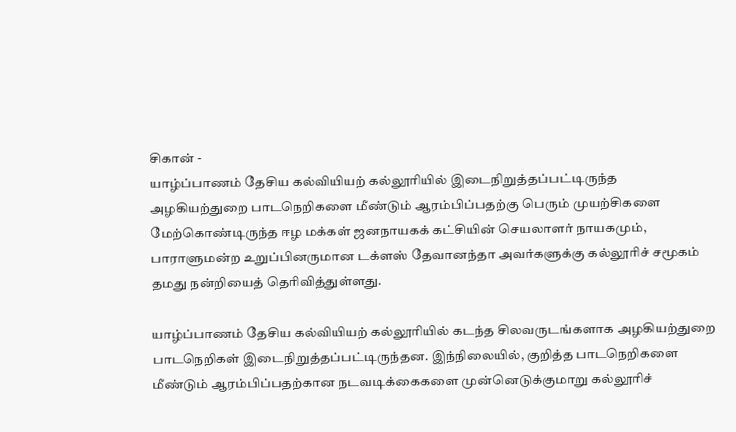சிகான் -
யாழ்ப்பாணம் தேசிய கல்வியியற் கல்லூரியில் இடைநிறுத்தப்பட்டிருந்த அழகியற்துறை பாடநெறிகளை மீண்டும் ஆரம்பிப்பதற்கு பெரும் முயற்சிகளை மேற்கொண்டிருந்த ஈழ மக்கள் ஜனநாயகக் கட்சியின் செயலாளர் நாயகமும், பாராளுமன்ற உறுப்பினருமான டக்ளஸ் தேவானந்தா அவர்களுக்கு கல்லூரிச் சமூகம் தமது நன்றியைத் தெரிவித்துள்ளது.

யாழ்ப்பாணம் தேசிய கல்வியியற் கல்லூரியில் கடந்த சிலவருடங்களாக அழகியற்துறை பாடநெறிகள் இடைநிறுத்தப்பட்டிருந்தன. இந்நிலையில், குறித்த பாடநெறிகளை மீண்டும் ஆரம்பிப்பதற்கான நடவடிக்கைகளை முன்னெடுக்குமாறு கல்லூரிச்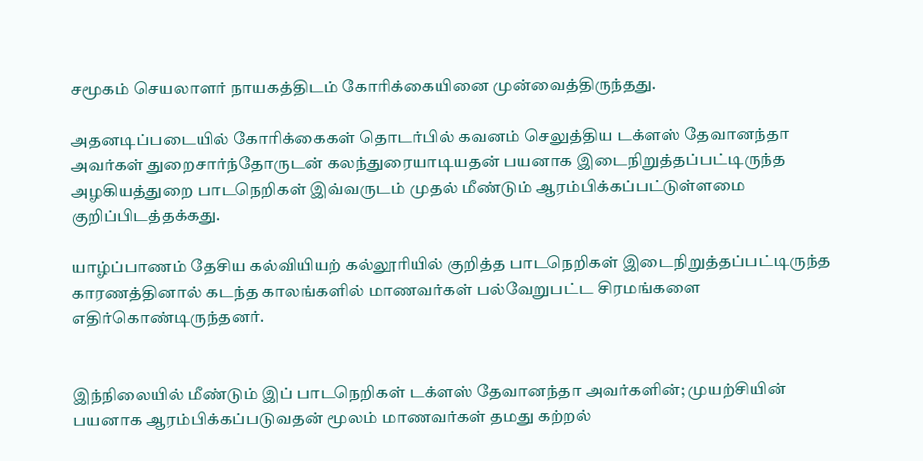சமூகம் செயலாளர் நாயகத்திடம் கோரிக்கையினை முன்வைத்திருந்தது.

அதனடிப்படையில் கோரிக்கைகள் தொடர்பில் கவனம் செலுத்திய டக்ளஸ் தேவானந்தா அவர்கள் துறைசார்ந்தோருடன் கலந்துரையாடியதன் பயனாக இடைநிறுத்தப்பட்டிருந்த அழகியத்துறை பாடநெறிகள் இவ்வருடம் முதல் மீண்டும் ஆரம்பிக்கப்பட்டுள்ளமை குறிப்பிடத்தக்கது.

யாழ்ப்பாணம் தேசிய கல்வியியற் கல்லூரியில் குறித்த பாடநெறிகள் இடைநிறுத்தப்பட்டிருந்த காரணத்தினால் கடந்த காலங்களில் மாணவர்கள் பல்வேறுபட்ட சிரமங்களை எதிர்கொண்டிருந்தனர்.


இந்நிலையில் மீண்டும் இப் பாடநெறிகள் டக்ளஸ் தேவானந்தா அவர்களின்; முயற்சியின் பயனாக ஆரம்பிக்கப்படுவதன் மூலம் மாணவர்கள் தமது கற்றல்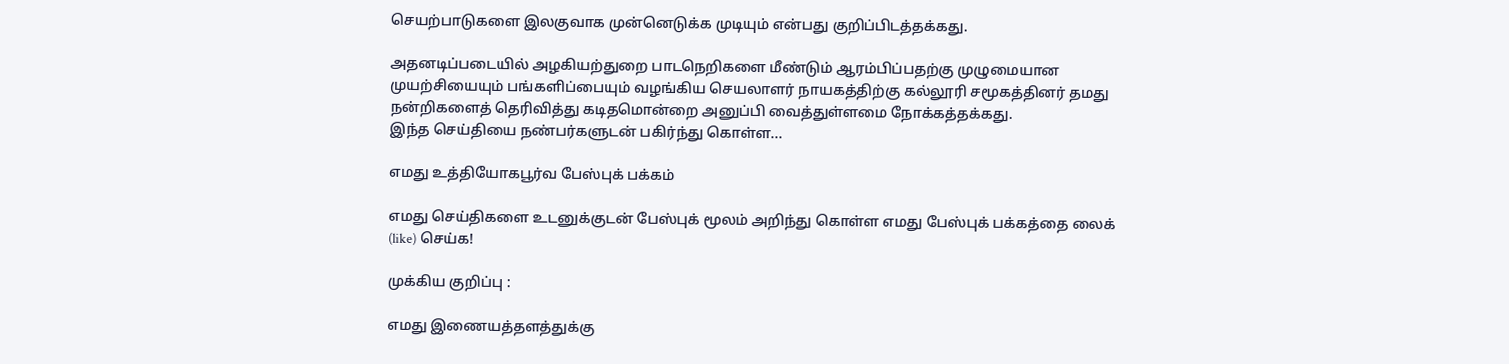செயற்பாடுகளை இலகுவாக முன்னெடுக்க முடியும் என்பது குறிப்பிடத்தக்கது.

அதனடிப்படையில் அழகியற்துறை பாடநெறிகளை மீண்டும் ஆரம்பிப்பதற்கு முழுமையான முயற்சியையும் பங்களிப்பையும் வழங்கிய செயலாளர் நாயகத்திற்கு கல்லூரி சமூகத்தினர் தமது நன்றிகளைத் தெரிவித்து கடிதமொன்றை அனுப்பி வைத்துள்ளமை நோக்கத்தக்கது.
இந்த செய்தியை நண்பர்களுடன் பகிர்ந்து கொள்ள...

எமது உத்தியோகபூர்வ பேஸ்புக் பக்கம்

எமது செய்திகளை உடனுக்குடன் பேஸ்புக் மூலம் அறிந்து கொள்ள எமது பேஸ்புக் பக்கத்தை லைக் (like) செய்க!

முக்கிய குறிப்பு :

எமது இணையத்தளத்துக்கு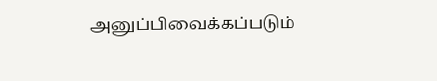அனுப்பிவைக்கப்படும்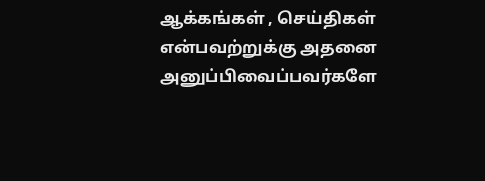ஆக்கங்கள் , செய்திகள் என்பவற்றுக்கு அதனை அனுப்பிவைப்பவர்களே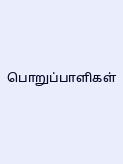பொறுப்பாளிகள்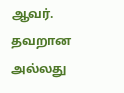ஆவர். தவறான அல்லது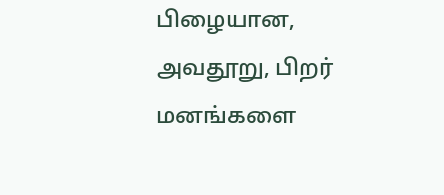பிழையான, அவதூறு, பிறர் மனங்களை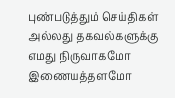புண்படுத்தும் செய்திகள் அல்லது தகவல்களுக்கு எமது நிருவாகமோ இணையத்தளமோ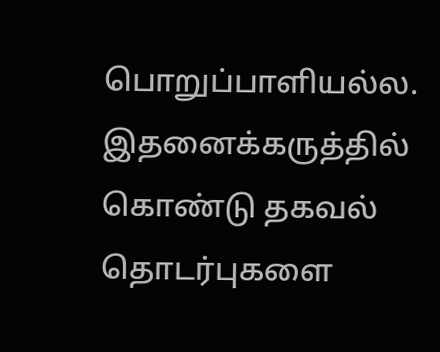பொறுப்பாளியல்ல. இதனைக்கருத்தில் கொண்டு தகவல் தொடர்புகளை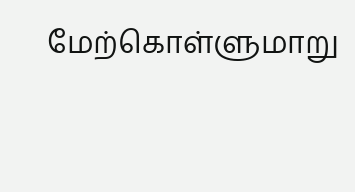மேற்கொள்ளுமாறு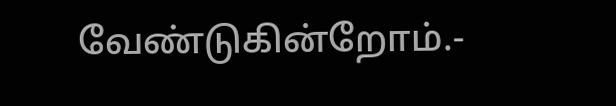வேண்டுகின்றோம்.-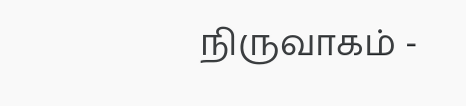நிருவாகம் -